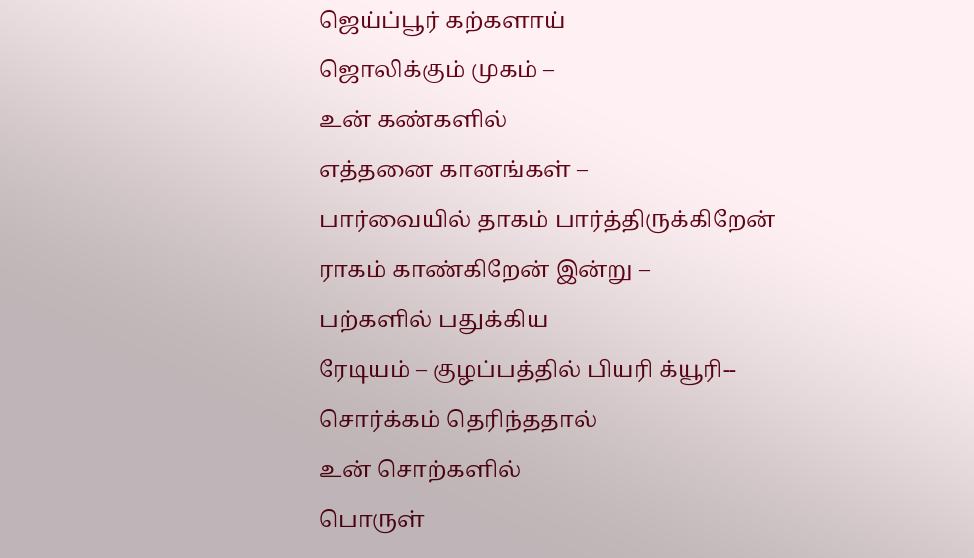ஜெய்ப்பூர் கற்களாய்
ஜொலிக்கும் முகம் –
உன் கண்களில்
எத்தனை கானங்கள் –
பார்வையில் தாகம் பார்த்திருக்கிறேன்
ராகம் காண்கிறேன் இன்று –
பற்களில் பதுக்கிய
ரேடியம் – குழப்பத்தில் பியரி க்யூரி--
சொர்க்கம் தெரிந்ததால்
உன் சொற்களில்
பொருள்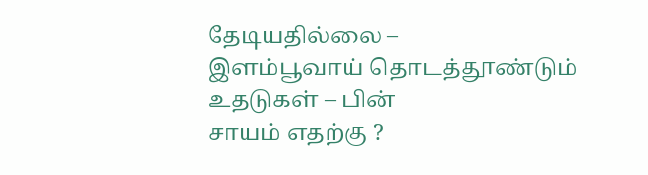தேடியதில்லை –
இளம்பூவாய் தொடத்தூண்டும்
உதடுகள் – பின்
சாயம் எதற்கு ?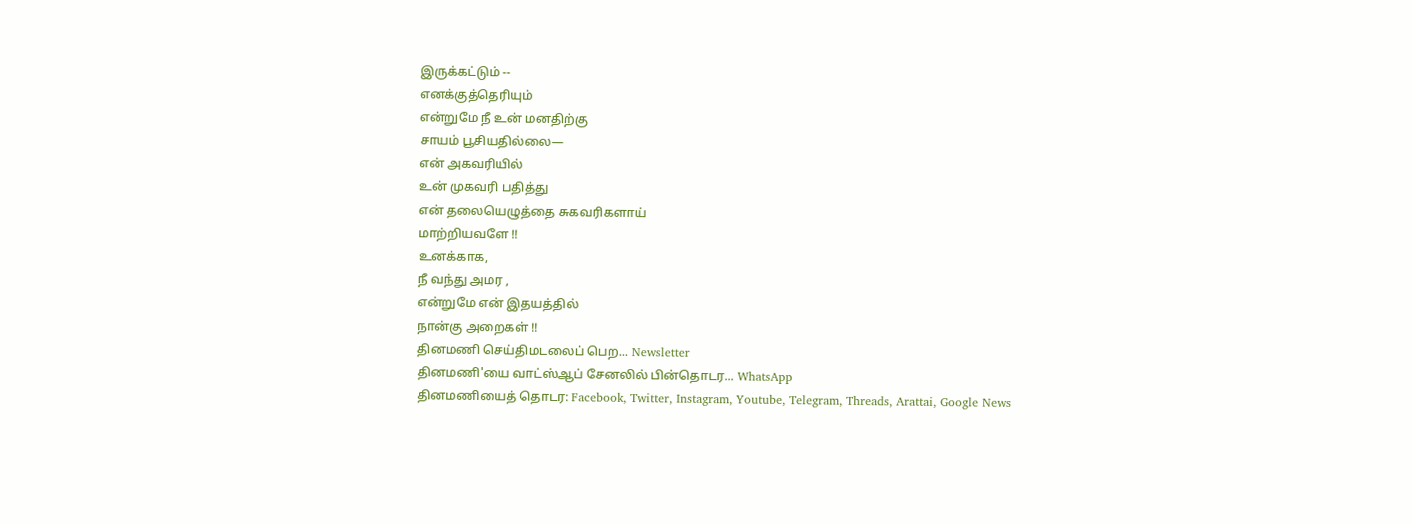இருக்கட்டும் --
எனக்குத்தெரியும்
என்றுமே நீ உன் மனதிற்கு
சாயம் பூசியதில்லை—
என் அகவரியில்
உன் முகவரி பதித்து
என் தலையெழுத்தை சுகவரிகளாய்
மாற்றியவளே !!
உனக்காக,
நீ வந்து அமர ,
என்றுமே என் இதயத்தில்
நான்கு அறைகள் !!
தினமணி செய்திமடலைப் பெற... Newsletter
தினமணி'யை வாட்ஸ்ஆப் சேனலில் பின்தொடர... WhatsApp
தினமணியைத் தொடர: Facebook, Twitter, Instagram, Youtube, Telegram, Threads, Arattai, Google News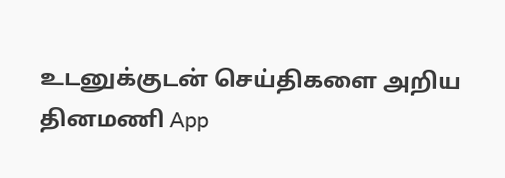உடனுக்குடன் செய்திகளை அறிய தினமணி App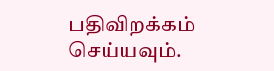பதிவிறக்கம் செய்யவும்.